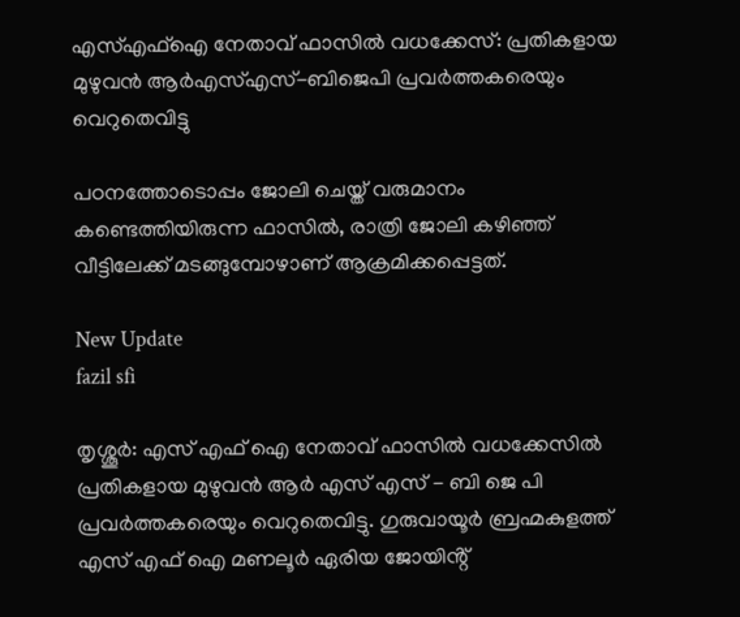എസ്എഫ്ഐ നേതാവ് ഫാസിൽ വധക്കേസ്: പ്രതികളായ മുഴുവൻ ആർഎസ്എസ്-ബിജെപി പ്രവർത്തകരെയും വെറുതെവിട്ടു

പഠനത്തോടൊപ്പം ജോലി ചെയ്ത് വരുമാനം കണ്ടെത്തിയിരുന്ന ഫാസിൽ, രാത്രി ജോലി കഴിഞ്ഞ് വീട്ടിലേക്ക് മടങ്ങുമ്പോഴാണ് ആക്രമിക്കപ്പെട്ടത്.

New Update
fazil sfi

തൃശ്ശൂർ: എസ് എഫ് ഐ നേതാവ് ഫാസിൽ വധക്കേസിൽ പ്രതികളായ മുഴുവൻ ആർ എസ് എസ് - ബി ജെ പി പ്രവർത്തകരെയും വെറുതെവിട്ടു. ഗുരുവായൂര്‍ ബ്രഹ്മകുളത്ത് എസ് എഫ് ഐ മണലൂർ ഏരിയ ജോയിൻ്റ്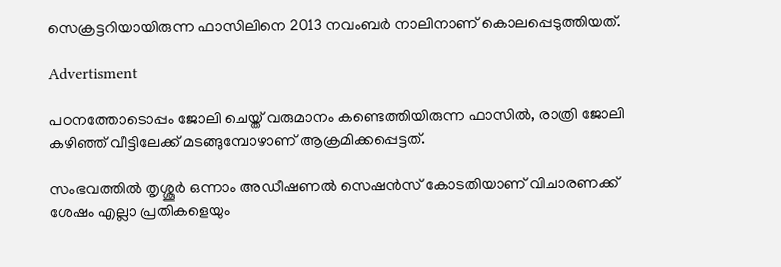സെക്രട്ടറിയായിരുന്ന ഫാസിലിനെ 2013 നവംബർ നാലിനാണ് കൊലപ്പെടുത്തിയത്.

Advertisment

പഠനത്തോടൊപ്പം ജോലി ചെയ്ത് വരുമാനം കണ്ടെത്തിയിരുന്ന ഫാസിൽ, രാത്രി ജോലി കഴിഞ്ഞ് വീട്ടിലേക്ക് മടങ്ങുമ്പോഴാണ് ആക്രമിക്കപ്പെട്ടത്.

സംഭവത്തിൽ തൃശ്ശൂര്‍ ഒന്നാം അഡീഷണല്‍ സെഷന്‍സ് കോടതിയാണ് വിചാരണക്ക് ശേഷം എല്ലാ പ്രതികളെയും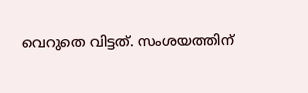വെറുതെ വിട്ടത്. സംശയത്തിന്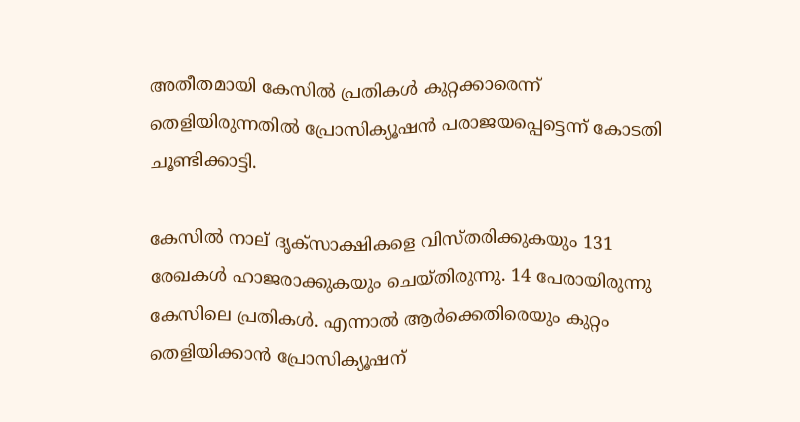അതീതമായി കേസിൽ പ്രതികൾ കുറ്റക്കാരെന്ന് തെളിയിരുന്നതിൽ പ്രോസിക്യൂഷൻ പരാജയപ്പെട്ടെന്ന് കോടതി ചൂണ്ടിക്കാട്ടി.

കേസിൽ നാല് ദൃക്‌സാക്ഷികളെ വിസ്തരിക്കുകയും 131 രേഖകൾ ഹാജരാക്കുകയും ചെയ്തിരുന്നു. 14 പേരായിരുന്നു കേസിലെ പ്രതികൾ. എന്നാൽ ആർക്കെതിരെയും കുറ്റം തെളിയിക്കാൻ പ്രോസിക്യൂഷന്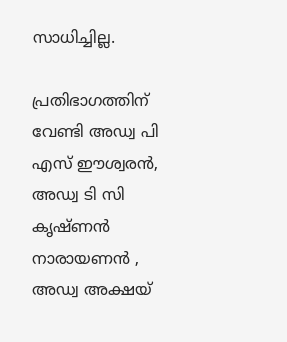സാധിച്ചില്ല.

പ്രതിഭാഗത്തിന് വേണ്ടി അഡ്വ പി എസ് ഈശ്വരന്‍, അഡ്വ ടി സി കൃഷ്ണന്‍ നാരായണന്‍ , അഡ്വ അക്ഷയ്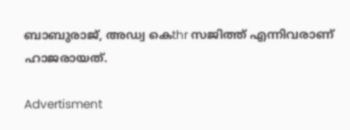ബാബുരാജ്, അഡ്വ കെthr സജിത്ത് എന്നിവരാണ് ഹാജരായത്.

Advertisment